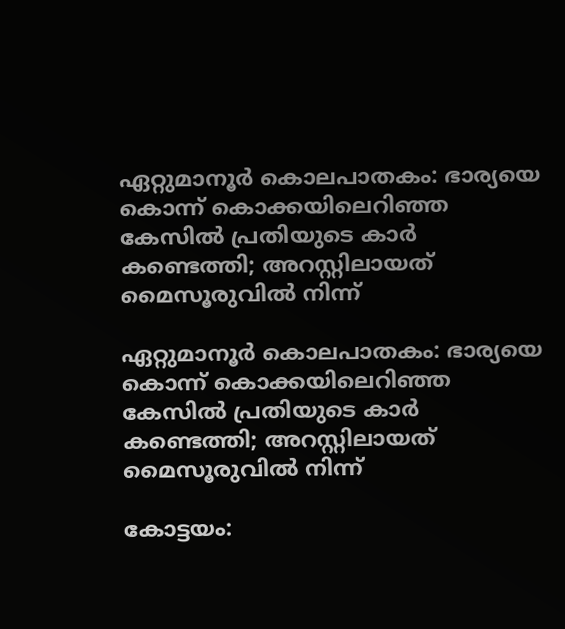ഏറ്റുമാനൂർ കൊലപാതകം: ഭാര്യയെ കൊന്ന് കൊക്കയിലെറിഞ്ഞ കേസിൽ പ്രതിയുടെ കാർ കണ്ടെത്തി; അറസ്റ്റിലായത് മൈസൂരുവിൽ നിന്ന്

ഏറ്റുമാനൂർ കൊലപാതകം: ഭാര്യയെ കൊന്ന് കൊക്കയിലെറിഞ്ഞ കേസിൽ പ്രതിയുടെ കാർ കണ്ടെത്തി; അറസ്റ്റിലായത് മൈസൂരുവിൽ നിന്ന്

കോട്ടയം: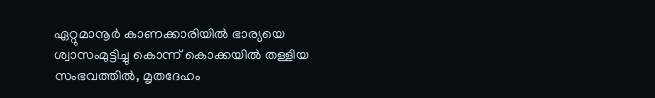ഏറ്റുമാനൂർ കാണക്കാരിയിൽ ഭാര്യയെ ശ്വാസംമുട്ടിച്ചു കൊന്ന് കൊക്കയിൽ തള്ളിയ സംഭവത്തിൽ, മൃതദേഹം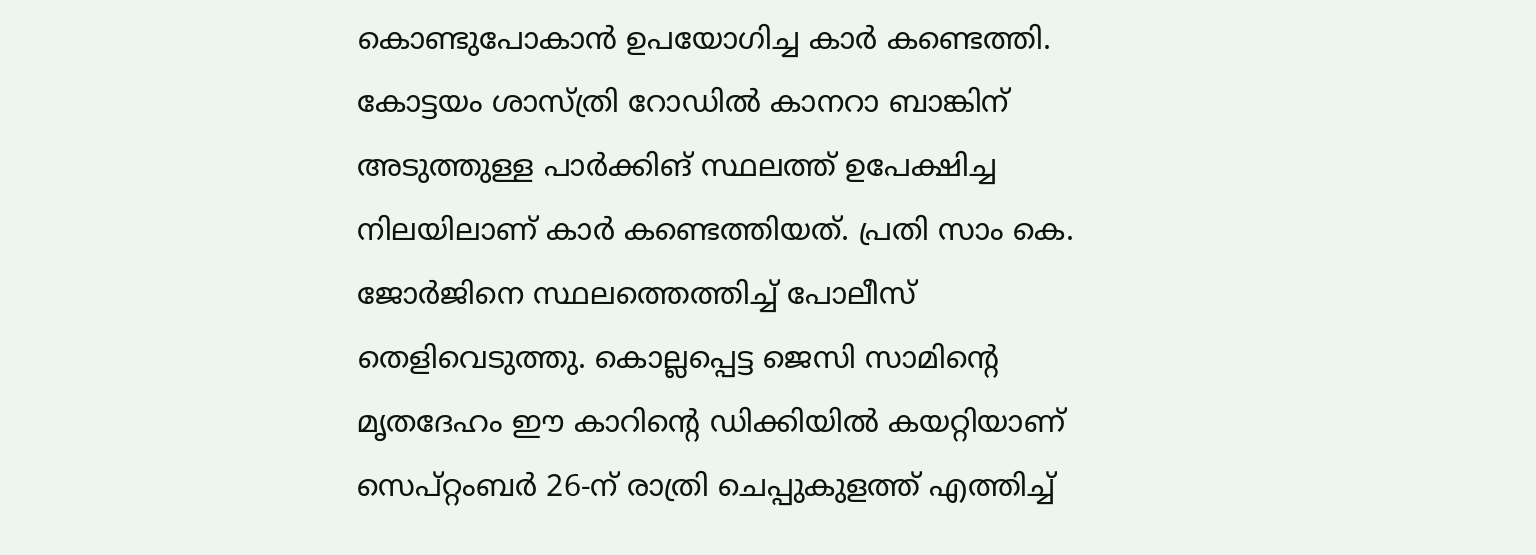കൊണ്ടുപോകാൻ ഉപയോഗിച്ച കാർ കണ്ടെത്തി. കോട്ടയം ശാസ്ത്രി റോഡിൽ കാനറാ ബാങ്കിന് അടുത്തുള്ള പാർക്കിങ് സ്ഥലത്ത് ഉപേക്ഷിച്ച നിലയിലാണ് കാർ കണ്ടെത്തിയത്. പ്രതി സാം കെ. ജോർജിനെ സ്ഥലത്തെത്തിച്ച് പോലീസ് തെളിവെടുത്തു. കൊല്ലപ്പെട്ട ജെസി സാമിന്റെ മൃതദേഹം ഈ കാറിന്റെ ഡിക്കിയിൽ കയറ്റിയാണ് സെപ്റ്റംബർ 26-ന് രാത്രി ചെപ്പുകുളത്ത് എത്തിച്ച്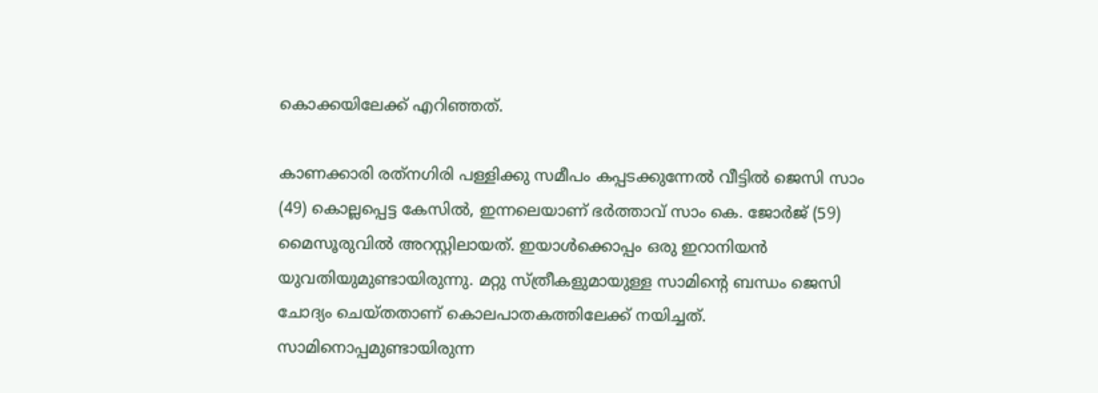കൊക്കയിലേക്ക് എറിഞ്ഞത്.

കാണക്കാരി രത്‌നഗിരി പള്ളിക്കു സമീപം കപ്പടക്കുന്നേൽ വീട്ടിൽ ജെസി സാം (49) കൊല്ലപ്പെട്ട കേസിൽ, ഇന്നലെയാണ് ഭർത്താവ് സാം കെ. ജോർജ് (59) മൈസൂരുവിൽ അറസ്റ്റിലായത്. ഇയാൾക്കൊപ്പം ഒരു ഇറാനിയൻ യുവതിയുമുണ്ടായിരുന്നു. മറ്റു സ്ത്രീകളുമായുള്ള സാമിന്റെ ബന്ധം ജെസി ചോദ്യം ചെയ്തതാണ് കൊലപാതകത്തിലേക്ക് നയിച്ചത്. സാമിനൊപ്പമുണ്ടായിരുന്ന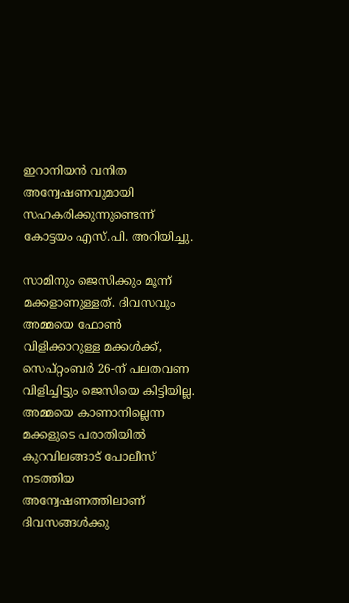ഇറാനിയൻ വനിത അന്വേഷണവുമായി സഹകരിക്കുന്നുണ്ടെന്ന് കോട്ടയം എസ്.പി. അറിയിച്ചു.

സാമിനും ജെസിക്കും മൂന്ന് മക്കളാണുള്ളത്. ദിവസവും അമ്മയെ ഫോൺ വിളിക്കാറുള്ള മക്കൾക്ക്, സെപ്റ്റംബർ 26-ന് പലതവണ വിളിച്ചിട്ടും ജെസിയെ കിട്ടിയില്ല. അമ്മയെ കാണാനില്ലെന്ന മക്കളുടെ പരാതിയിൽ കുറവിലങ്ങാട് പോലീസ് നടത്തിയ അന്വേഷണത്തിലാണ് ദിവസങ്ങൾക്കു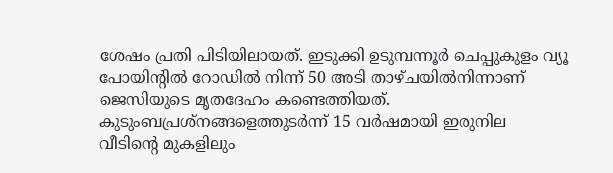ശേഷം പ്രതി പിടിയിലായത്. ഇടുക്കി ഉടുമ്പന്നൂർ ചെപ്പുകുളം വ്യൂ പോയിന്റിൽ റോഡിൽ നിന്ന് 50 അടി താഴ്ചയിൽനിന്നാണ് ജെസിയുടെ മൃതദേഹം കണ്ടെത്തിയത്. കുടുംബപ്രശ്‌നങ്ങളെത്തുടർന്ന് 15 വർഷമായി ഇരുനില വീടിന്റെ മുകളിലും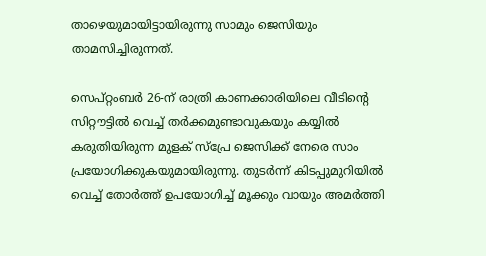താഴെയുമായിട്ടായിരുന്നു സാമും ജെസിയും താമസിച്ചിരുന്നത്.

സെപ്റ്റംബർ 26-ന് രാത്രി കാണക്കാരിയിലെ വീടിന്റെ സിറ്റൗട്ടിൽ വെച്ച് തർക്കമുണ്ടാവുകയും കയ്യിൽ കരുതിയിരുന്ന മുളക് സ്പ്രേ ജെസിക്ക് നേരെ സാം പ്രയോഗിക്കുകയുമായിരുന്നു. തുടർന്ന് കിടപ്പുമുറിയിൽ വെച്ച് തോർത്ത് ഉപയോഗിച്ച് മൂക്കും വായും അമർത്തി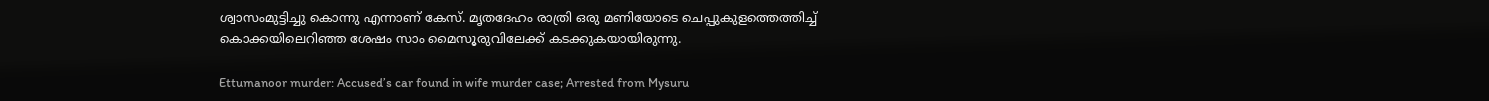ശ്വാസംമുട്ടിച്ചു കൊന്നു എന്നാണ് കേസ്. മൃതദേഹം രാത്രി ഒരു മണിയോടെ ചെപ്പുകുളത്തെത്തിച്ച് കൊക്കയിലെറിഞ്ഞ ശേഷം സാം മൈസൂരുവിലേക്ക് കടക്കുകയായിരുന്നു.

Ettumanoor murder: Accused’s car found in wife murder case; Arrested from Mysuru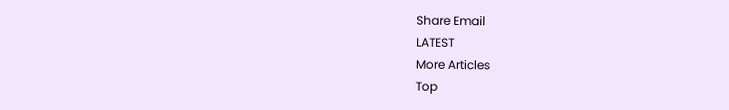Share Email
LATEST
More Articles
Top